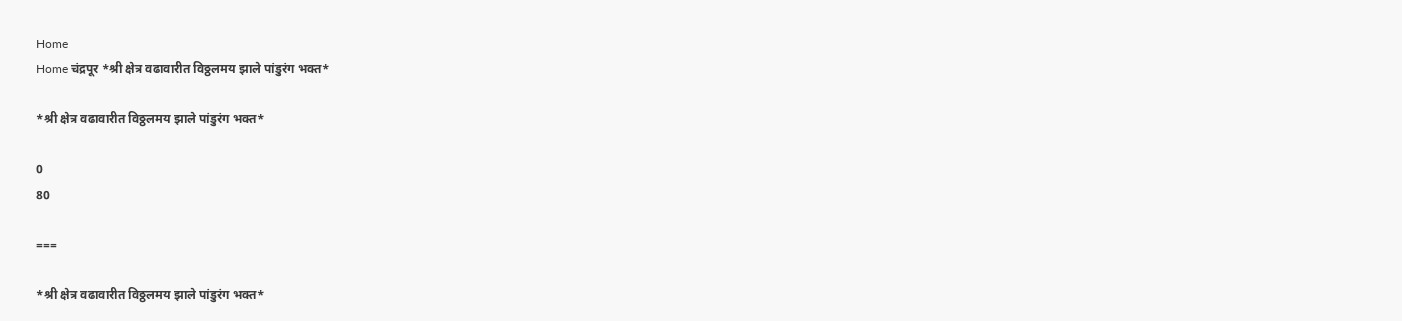Home
Home चंद्रपूर *श्री क्षेत्र वढावारीत विठ्ठलमय झाले पांडुरंग भक्त*

*श्री क्षेत्र वढावारीत विठ्ठलमय झाले पांडुरंग भक्त*

0
80

===

*श्री क्षेत्र वढावारीत विठ्ठलमय झाले पांडुरंग भक्त*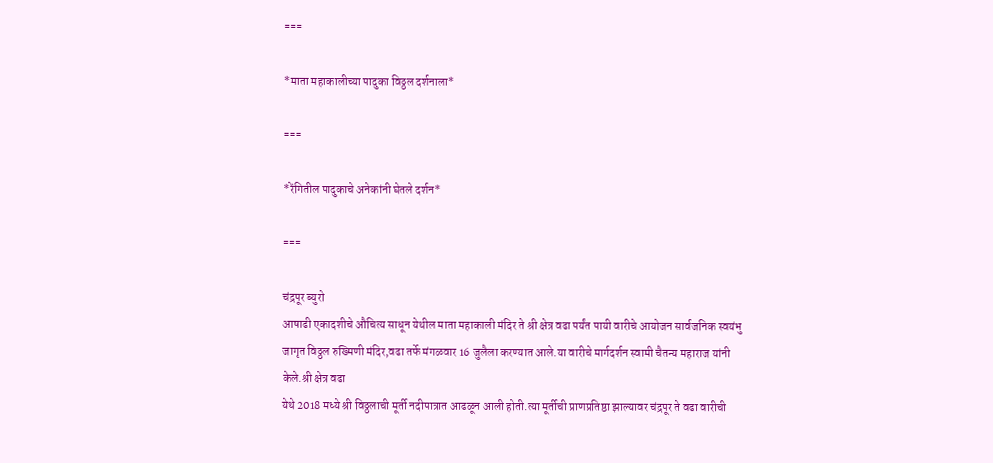===

*माता महाकालीच्या पादुका विठ्ठल दर्शनाला*

===

*रेंगितील पादुकाचे अनेकांनी घेतले दर्शन*

===

चंद्रपूर ब्युरो
आषाढी एकादशीचे औचित्य साधून येथील माता महाकाली मंदिर ते श्री क्षेत्र वढा पर्यंत पायी वारीचे आयोजन सार्वजनिक स्वयंभु जागृत विठ्ठल रुख्मिणी मंदिर,वढा तर्फे मंगळवार 16 जुलैला करण्यात आले.या वारीचे मार्गदर्शन स्वामी चैतन्य महाराज यांनी केले.श्री क्षेत्र वढा
येथे 2018 मध्ये श्री विठ्ठलाची मूर्ती नदीपात्रात आढळून आली होती.त्या मूर्तीची प्राणप्रतिष्ठा झाल्यावर चंद्रपूर ते वढा वारीची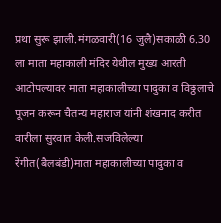प्रथा सुरू झाली.मंगळवारी(16 जुलै)सकाळी 6.30 ला माता महाकाली मंदिर येथील मुख्य आरती आटोपल्यावर माता महाकालीच्या पादुका व विठ्ठलाचे पूजन करून चैतन्य महाराज यांनी शंखनाद करीत वारीला सुरवात केली.सजविलेल्या रेंगीत(बैलबंडी)माता महाकालीच्या पादुका व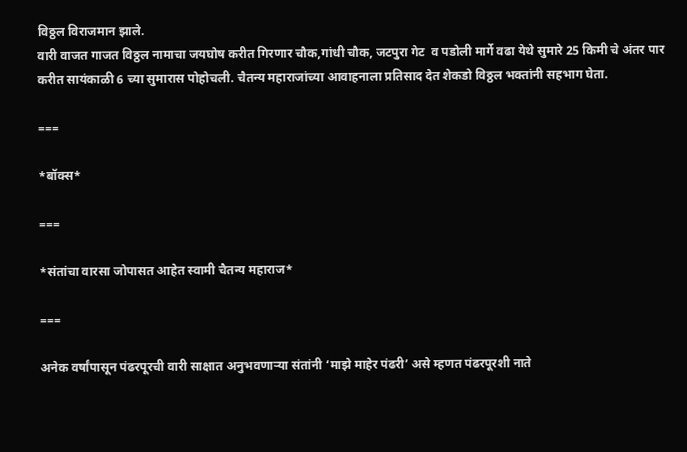विठ्ठल विराजमान झाले.
वारी वाजत गाजत विठ्ठल नामाचा जयघोष करीत गिरणार चौक,गांधी चौक, जटपुरा गेट  व पडोली मार्गे वढा येथे सुमारे 25 किमी चे अंतर पार करीत सायंकाळी 6 च्या सुमारास पोहोचली. चैतन्य महाराजांच्या आवाहनाला प्रतिसाद देत शेकडो विठ्ठल भक्तांनी सहभाग घेता.

===

*बॉक्स*

===

*संतांचा वारसा जोपासत आहेत स्वामी चैतन्य महाराज*

===

अनेक वर्षांपासून पंढरपूरची वारी साक्षात अनुभवणाऱ्या संतांनी ‘माझे माहेर पंढरी’ असे म्हणत पंढरपूरशी नाते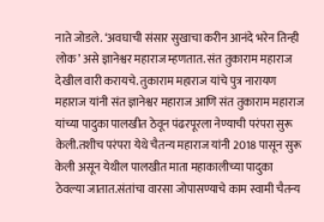नाते जोडले. ‘अवघाची संसार सुखाचा करीन आनंदे भरेन तिन्ही लोक’ असे ज्ञानेश्वर महाराज म्हणतात. संत तुकाराम महाराज देखील वारी करायचे. तुकाराम महाराज यांचे पुत्र नारायण महाराज यांनी संत ज्ञानेश्वर महाराज आणि संत तुकाराम महाराज यांच्या पादुका पालखीत ठेवून पंढरपूरला नेण्याची परंपरा सुरू केली.तशीच परंपरा येथे चैतन्य महाराज यांनी 2018 पासून सुरू केली असून येथील पालखीत माता महाकालीच्या पादुका ठेवल्या जातात.संतांचा वारसा जोपासण्याचे काम स्वामी चैतन्य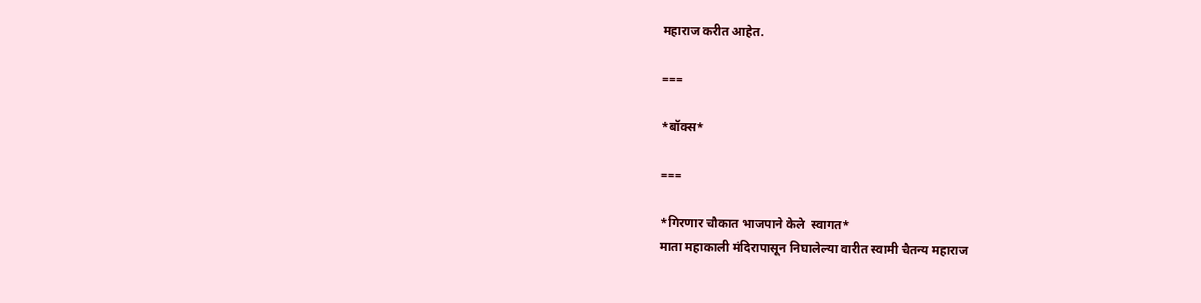महाराज करीत आहेत.

===

*बॉक्स*

===

*गिरणार चौकात भाजपाने केले  स्वागत*
माता महाकाली मंदिरापासून निघालेल्या वारीत स्वामी चैतन्य महाराज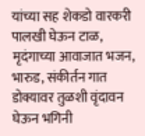यांच्या सह शेकडो वारकरी पालखी घेऊन टाळ, मृदंगाच्या आवाजात भजन, भारुड, संकीर्तन गात डोक्यावर तुळशी वृंदावन घेऊन भगिनी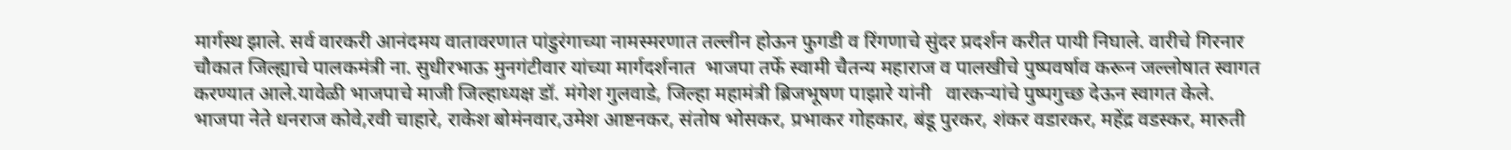मार्गस्थ झाले. सर्व वारकरी आनंदमय वातावरणात पांडुरंगाच्या नामस्मरणात तल्लीन होऊन फुगडी व रिंगणाचे सुंदर प्रदर्शन करीत पायी निघाले. वारीचे गिरनार चौकात जिल्ह्याचे पालकमंत्री ना. सुधीरभाऊ मुनगंटीवार यांच्या मार्गदर्शनात  भाजपा तर्फे स्वामी चैतन्य महाराज व पालखीचे पुष्पवर्षाव करून जल्लोषात स्वागत करण्यात आले.यावेळी भाजपाचे माजी जिल्हाध्यक्ष डॉ. मंगेश गुलवाडे, जिल्हा महामंत्री ब्रिजभूषण पाझारे यांनी   वारकऱ्यांचे पुष्पगुच्छ देऊन स्वागत केले.
भाजपा नेते धनराज कोवे,रवी चाहारे, राकेश बोमंनवार,उमेश आष्टनकर, संतोष भोसकर, प्रभाकर गोहकार, बंडू पुरकर, शंकर वडारकर, महेंद्र वडस्कर, मारुती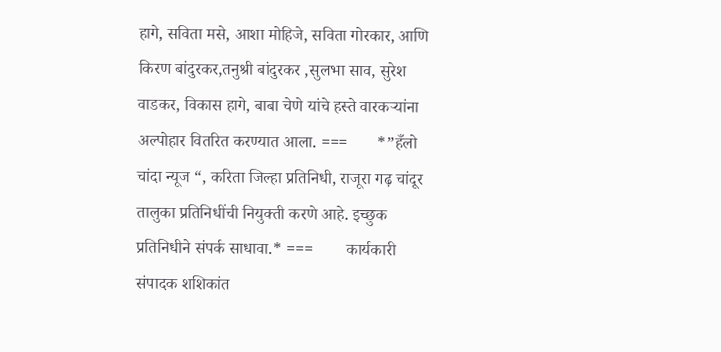हागे, सविता मसे, आशा मोहिजे, सविता गोरकार, आणि किरण बांदुरकर,तनुश्री बांदुरकर ,सुलभा साव, सुरेश वाडकर, विकास हागे, बाबा चेणे यांचे हस्ते वारकऱ्यांना अल्पोहार वितरित करण्यात आला. ===       *”हँलो चांदा न्यूज “, करिता जिल्हा प्रतिनिधी, राजूरा गढ़ चांदूर तालुका प्रतिनिधींची नियुक्ती करणे आहे. इच्छुक प्रतिनिधीने संपर्क साधावा.* ===        कार्यकारी संपादक शशिकांत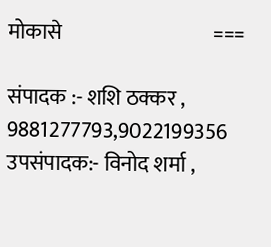मोकासे                                    ===

संपादक :- शशि ठक्कर , 9881277793,9022199356
उपसंपादक:- विनोद शर्मा ,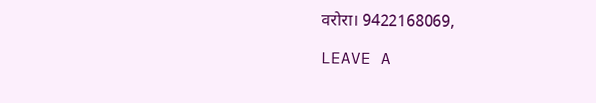वरोरा। 9422168069,

LEAVE A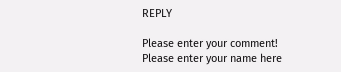REPLY

Please enter your comment!
Please enter your name here